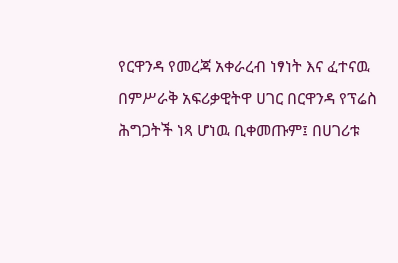የርዋንዳ የመረጃ አቀራረብ ነፃነት እና ፈተናዉ
በምሥራቅ አፍሪቃዊትዋ ሀገር በርዋንዳ የፕሬስ ሕግጋትች ነጻ ሆነዉ ቢቀመጡም፤ በሀገሪቱ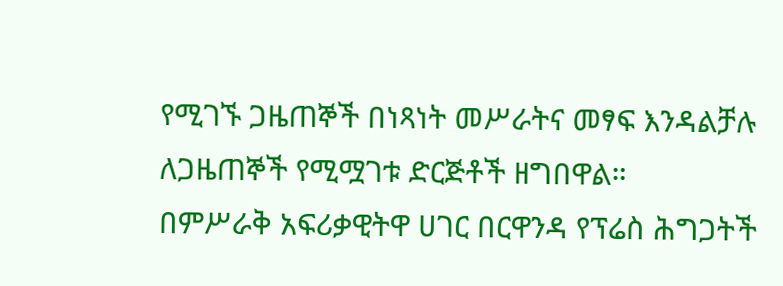የሚገኙ ጋዜጠኞች በነጻነት መሥራትና መፃፍ እንዳልቻሉ ለጋዜጠኞች የሚሟገቱ ድርጅቶች ዘግበዋል።
በምሥራቅ አፍሪቃዊትዋ ሀገር በርዋንዳ የፕሬስ ሕግጋትች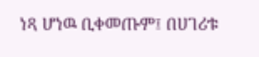ነጻ ሆነዉ ቢቀመጡም፤ በሀገሪቱ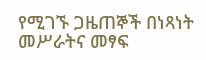የሚገኙ ጋዜጠኞች በነጻነት መሥራትና መፃፍ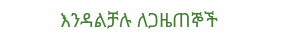እንዳልቻሉ ለጋዜጠኞች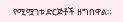የሚሟገቱ ድርጅቶች ዘግበዋል።